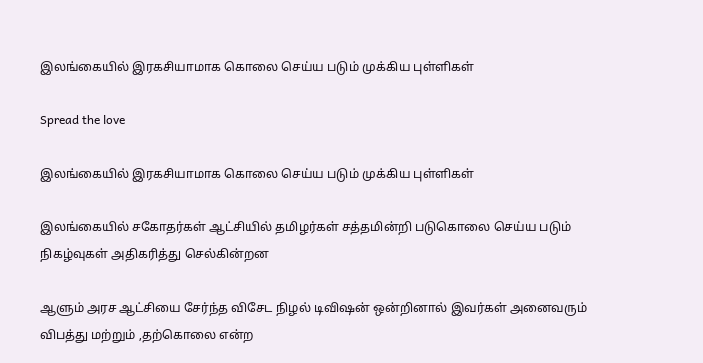இலங்கையில் இரகசியாமாக கொலை செய்ய படும் முக்கிய புள்ளிகள்

Spread the love

இலங்கையில் இரகசியாமாக கொலை செய்ய படும் முக்கிய புள்ளிகள்

இலங்கையில் சகோதர்கள் ஆட்சியில் தமிழர்கள் சத்தமின்றி படுகொலை செய்ய படும் நிகழ்வுகள் அதிகரித்து செல்கின்றன

ஆளும் அரச ஆட்சியை சேர்ந்த விசேட நிழல் டிவிஷன் ஒன்றினால் இவர்கள் அனைவரும் விபத்து மற்றும் ,தற்கொலை என்ற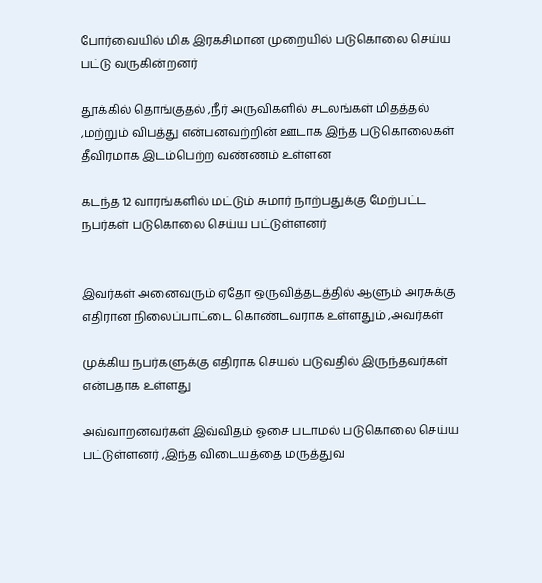போர்வையில் மிக இரகசிமான முறையில் படுகொலை செய்ய பட்டு வருகின்றனர்

தூக்கில் தொங்குதல் ,நீர் அருவிகளில் சடலங்கள் மிதத்தல் ,மற்றும் விபத்து என்பனவற்றின் ஊடாக இந்த படுகொலைகள் தீவிரமாக இடம்பெற்ற வண்ணம் உள்ளன

கடந்த 12 வாரங்களில் மட்டும் சுமார் நாற்பதுக்கு மேற்பட்ட நபர்கள் படுகொலை செய்ய பட்டுள்ளனர்


இவர்கள் அனைவரும் ஏதோ ஒருவித்தடத்தில் ஆளும் அரசுக்கு எதிரான நிலைப்பாட்டை கொண்டவராக உள்ளதும் ,அவர்கள்

முக்கிய நபர்களுக்கு எதிராக செயல் படுவதில் இருந்தவர்கள் என்பதாக உள்ளது

அவ்வாறனவர்கள் இவ்விதம் ஓசை படாமல் படுகொலை செய்ய பட்டுள்ளனர் ,இந்த விடையத்தை மருத்துவ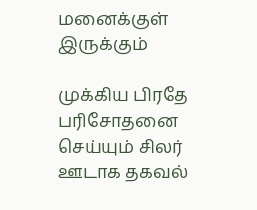மனைக்குள் இருக்கும்

முக்கிய பிரதே பரிசோதனை செய்யும் சிலர் ஊடாக தகவல்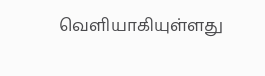வெளியாகியுள்ளது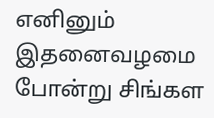எனினும் இதனைவழமை போன்று சிங்கள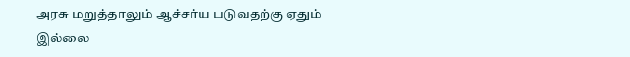அரசு மறுத்தாலும் ஆச்சர்ய படுவதற்கு ஏதும் இல்லை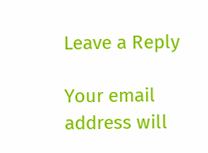Leave a Reply

Your email address will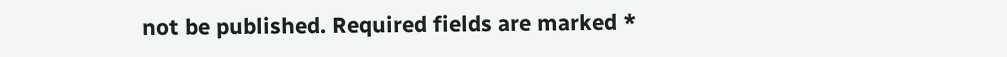not be published. Required fields are marked *